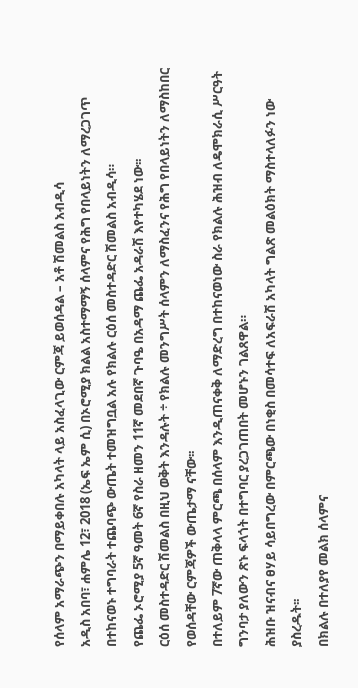የሰላም አማራጭን በማይቀበሉ አካላት ላይ አስፈላጊው ርምጃ ይወሰዳል – አቶ ሽመልስ አብዲሳ
አዲስ አበባ፣ ሐምሌ 12፣ 2018 (ኤፍ ኤም ሲ) በኦሮሚያ ክልል አስተማማኝ ሰላምና የሕግ የበላይነትን ለማረጋገጥ በተከናወኑ ተግባራት ተጨባጭ ውጤት ተመዝግቧል አሉ የክልሉ ርዕሰ መስተዳድር ሽመልስ አብዲሳ።
የጨፌ ኦሮሚያ 5ኛ ዓመት 6ኛ የስራ ዘመን 11ኛ መደበኛ ጉባዔ በአዳማ ጨፌ አዳራሽ እየተካሄደ ነው፡፡
ርዕሰ መስተዳድር ሽመልስ በዚህ ወቅት እንዳሉት ÷ የክልሉ መንግሥት ሰላምን ለማስፈንና የሕግ የበላይነትን ለማስከበር የወሰዳቸው ርምጃዎች ውጤታማ ናቸው፡፡
በተለይም 7ኛው ጠቅላላ ምርጫ በሰላም እንዲጠናቀቅ ለማድረግ በተከናወነው ስራ የክልሉ ሕዝብ ለዴሞክራሲ ሥርዓት ግንባታ ያለውን ጽኑ ፍላጎት በተግባር ያረጋገጠበት መሆኑን ገልጸዋል።
ሕዝቡ ዝናብና ፀሃይ ሳይበግረው በምርጫው በነቂስ በመሳተፍ ለአፍራሽ አካላት ግልጽ መልዕክት ማስተላለፉን ነው ያስረዱት፡፡
በክልሉ በተለያየ መልክ ሰላምና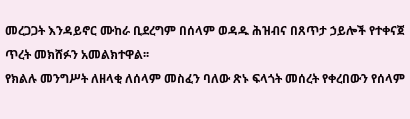መረጋጋት እንዳይኖር ሙከራ ቢደረግም በሰላም ወዳዱ ሕዝብና በጸጥታ ኃይሎች የተቀናጀ ጥረት መክሸፉን አመልክተዋል፡፡
የክልሉ መንግሥት ለዘላቂ ለሰላም መስፈን ባለው ጽኑ ፍላጎት መሰረት የቀረበውን የሰላም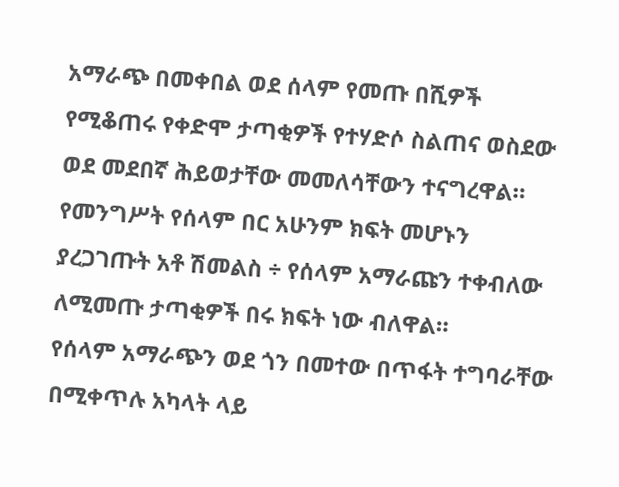አማራጭ በመቀበል ወደ ሰላም የመጡ በሺዎች የሚቆጠሩ የቀድሞ ታጣቂዎች የተሃድሶ ስልጠና ወስደው ወደ መደበኛ ሕይወታቸው መመለሳቸውን ተናግረዋል።
የመንግሥት የሰላም በር አሁንም ክፍት መሆኑን ያረጋገጡት አቶ ሽመልስ ÷ የሰላም አማራጩን ተቀብለው ለሚመጡ ታጣቂዎች በሩ ክፍት ነው ብለዋል።
የሰላም አማራጭን ወደ ጎን በመተው በጥፋት ተግባራቸው በሚቀጥሉ አካላት ላይ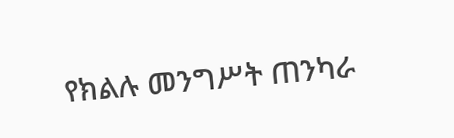የክልሉ መንግሥት ጠንካራ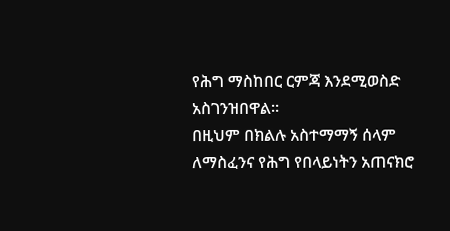የሕግ ማስከበር ርምጃ እንደሚወስድ አስገንዝበዋል።
በዚህም በክልሉ አስተማማኝ ሰላም ለማስፈንና የሕግ የበላይነትን አጠናክሮ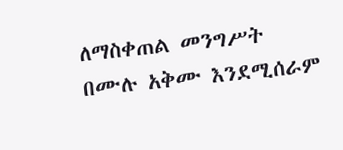ለማስቀጠል መንግሥት በሙሉ አቅሙ እንደሚሰራም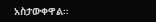አስታውቀዋል።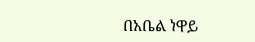በአቤል ነዋይ